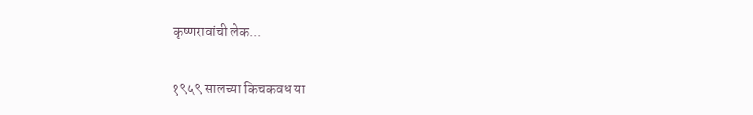कृष्णरावांची लेक...

१९५९ सालच्या किचकवध या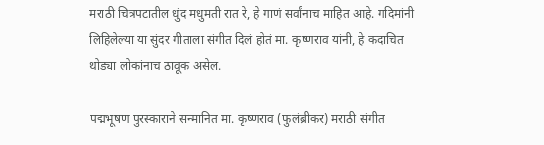मराठी चित्रपटातील धुंद मधुमती रात रे, हे गाणं सर्वांनाच माहित आहे. गदिमांनी लिहिलेल्या या सुंदर गीताला संगीत दिलं होतं मा. कृष्णराव यांनी, हे कदाचित थोड्या लोकांनाच ठावूक असेल.

पद्मभूषण पुरस्काराने सन्मानित मा. कृष्णराव (फुलंब्रीकर) मराठी संगीत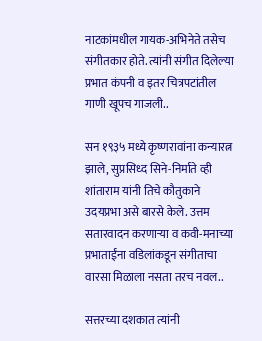नाटकांमधील गायक-अभिनेते तसेच संगीतकार होते. त्यांनी संगीत दिलेल्या प्रभात कंपनी व इतर चित्रपटांतील गाणी खूपच गाजली..

सन १९३५ मध्ये कृष्णरावांना कन्यारत्न झाले, सुप्रसिध्द सिने-निर्माते व्ही शांताराम यांनी तिचे कौतुकाने उदयप्रभा असे बारसे केले. उत्तम सतारवादन करणाऱ्या व कवी-मनाच्या प्रभाताईंना वडिलांकडून संगीताचा वारसा मिळाला नसता तरच नवल..

सत्तरच्या दशकात त्यांनी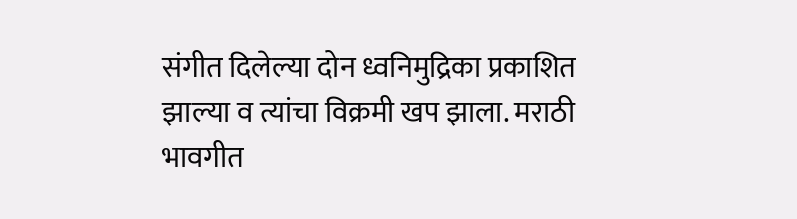संगीत दिलेल्या दोन ध्वनिमुद्रिका प्रकाशित झाल्या व त्यांचा विक्रमी खप झाला. मराठी भावगीत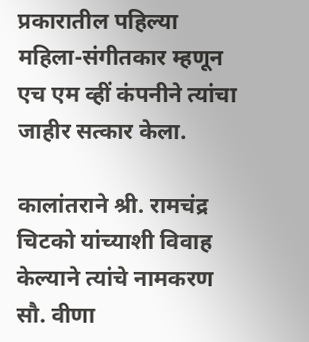प्रकारातील पहिल्या महिला-संगीतकार म्हणून एच एम व्हीं कंपनीने त्यांचा जाहीर सत्कार केला.

कालांतराने श्री. रामचंद्र चिटको यांच्याशी विवाह केल्याने त्यांचे नामकरण सौ. वीणा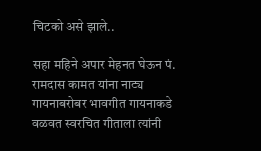चिटको असे झाले..

सहा महिने अपार मेहनत घेऊन पं. रामदास कामत यांना नाट्य गायनाबरोबर भावगीत गायनाकडे वळवत स्वरचित गीताला त्यांनी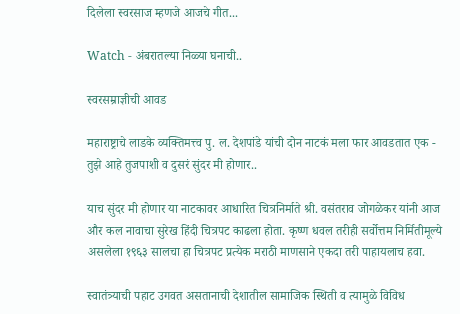दिलेला स्वरसाज म्हणजे आजचे गीत...

Watch - अंबरातल्या निळ्या घनाची..

स्वरसम्राज्ञीची आवड

महाराष्ट्राचे लाडके व्यक्तिमत्त्व पु. ल. देशपांडे यांची दोन नाटकं मला फार आवडतात एक - तुझे आहे तुजपाशी व दुसरं सुंदर मी होणार..

याच सुंदर मी होणार या नाटकावर आधारित चित्रनिर्माते श्री. वसंतराव जोगळेकर यांनी आज और कल नावाचा सुरेख हिंदी चित्रपट काढला होता. कृष्ण धवल तरीही सर्वोत्तम निर्मितीमूल्ये असलेला १९६३ सालचा हा चित्रपट प्रत्येक मराठी माणसाने एकदा तरी पाहायलाच हवा.

स्वातंत्र्याची पहाट उगवत असतानाची देशातील सामाजिक स्थिती व त्यामुळे विविध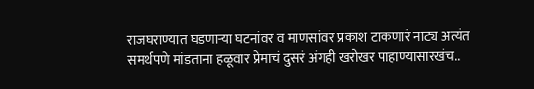राजघराण्यात घडणाऱ्या घटनांवर व माणसांवर प्रकाश टाकणारं नाट्य अत्यंत समर्थपणे मांडताना हळूवार प्रेमाचं दुसरं अंगही खरोखर पाहाण्यासारखंच..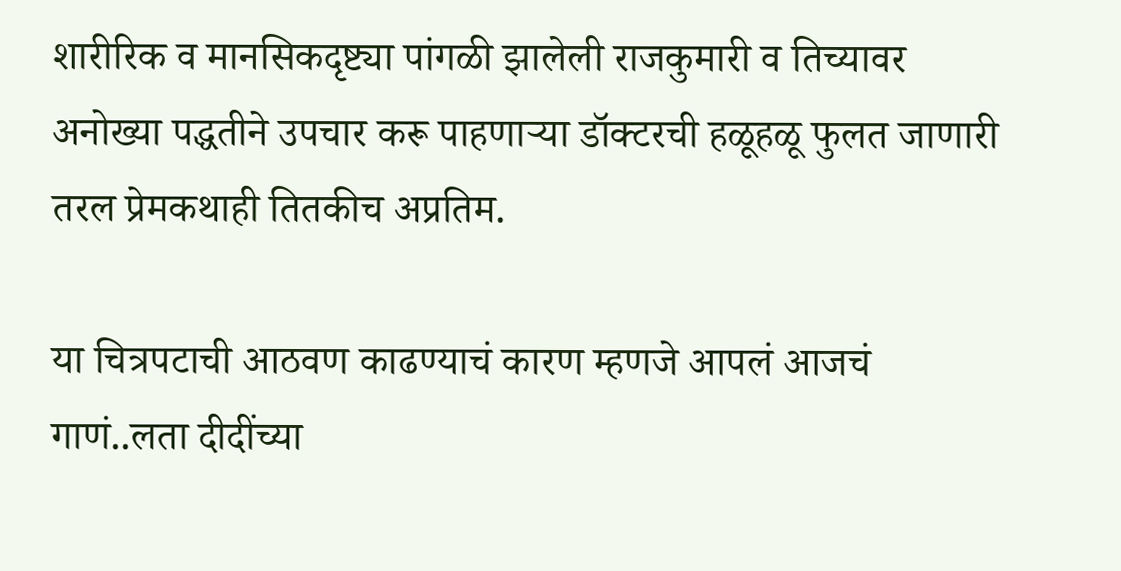शारीरिक व मानसिकदृष्ट्या पांगळी झालेली राजकुमारी व तिच्यावर अनोख्या पद्धतीने उपचार करू पाहणाऱ्या डॉक्टरची हळूहळू फुलत जाणारी तरल प्रेमकथाही तितकीच अप्रतिम.

या चित्रपटाची आठवण काढण्याचं कारण म्हणजे आपलं आजचं गाणं..लता दीदींच्या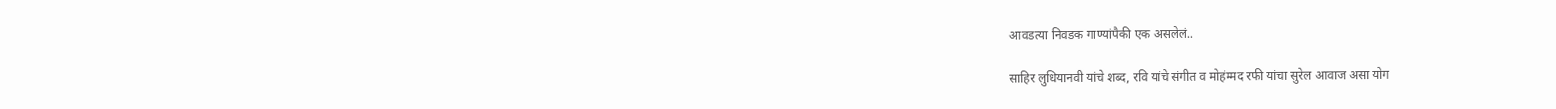आवडत्या निवडक गाण्यांपैकी एक असलेलं..

साहिर लुधियानवी यांचे शब्द, रवि यांचे संगीत व मोहंम्मद रफी यांचा सुरेल आवाज असा योग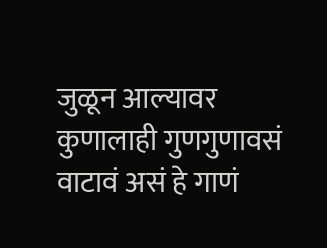जुळून आल्यावर कुणालाही गुणगुणावसं वाटावं असं हे गाणं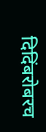दिदिंबरोबरच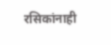रसिकांनाही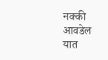नक्की आवडेल यात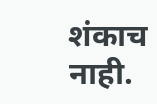शंकाच नाही.